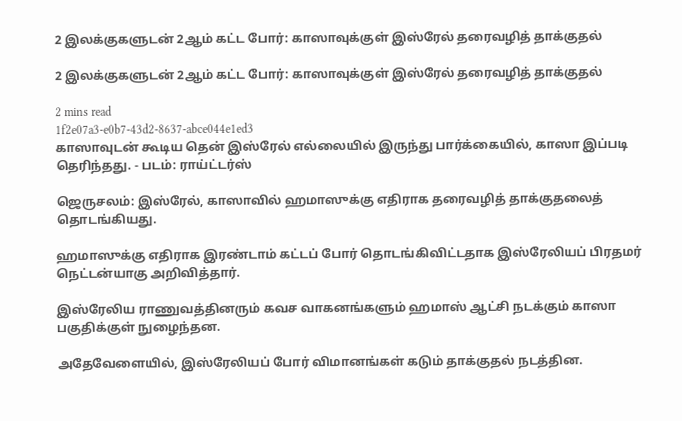2 இலக்குகளுடன் 2ஆம் கட்ட போர்: காஸாவுக்குள் இஸ்ரேல் தரைவழித் தாக்குதல்

2 இலக்குகளுடன் 2ஆம் கட்ட போர்: காஸாவுக்குள் இஸ்ரேல் தரைவழித் தாக்குதல்

2 mins read
1f2e07a3-e0b7-43d2-8637-abce044e1ed3
காஸாவுடன் கூடிய தென் இஸ்ரேல் எல்லையில் இருந்து பார்க்கையில், காஸா இப்படி தெரிந்தது. - படம்: ராய்ட்டர்ஸ்

ஜெருசலம்: இஸ்ரேல், காஸாவில் ஹமாஸுக்கு எதிராக தரைவழித் தாக்குதலைத் தொடங்கியது.

ஹமாஸுக்கு எதிராக இரண்டாம் கட்டப் போர் தொடங்கிவிட்டதாக இஸ்ரேலியப் பிரதமர் நெட்டன்யாகு அறிவித்தார்.

இஸ்ரேலிய ராணுவத்தினரும் கவச வாகனங்களும் ஹமாஸ் ஆட்சி நடக்கும் காஸா பகுதிக்குள் நுழைந்தன.

அதேவேளையில், இஸ்ரேலியப் போர் விமானங்கள் கடும் தாக்குதல் நடத்தின.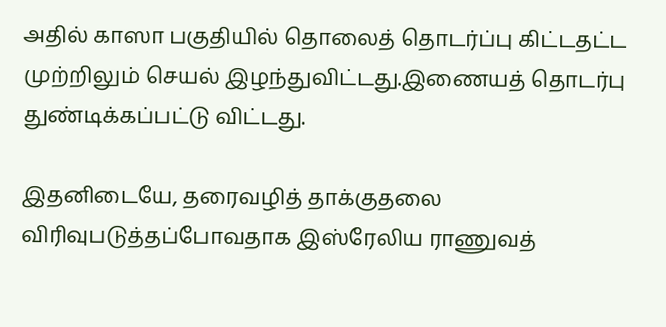அதில் காஸா பகுதியில் தொலைத் தொடர்ப்பு கிட்டதட்ட முற்றிலும் செயல் இழந்துவிட்டது.இணையத் தொடர்பு துண்டிக்கப்பட்டு விட்டது.

இதனிடையே, தரைவழித் தாக்குதலை விரிவுபடுத்தப்போவதாக இஸ்ரேலிய ராணுவத்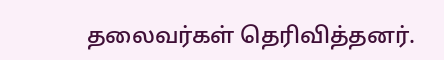தலைவர்கள் தெரிவித்தனர்.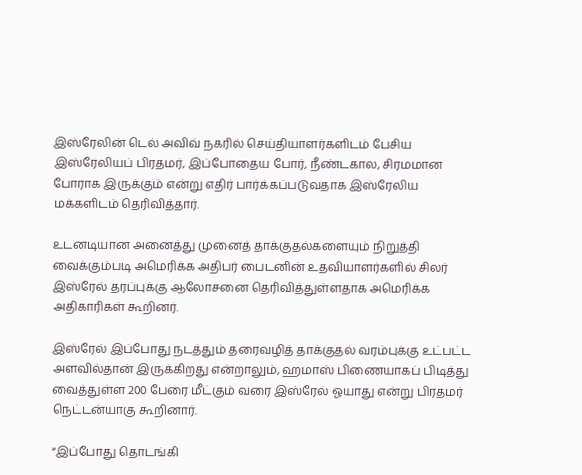இஸ்ரேலின் டெல் அவிவ் நகரில் செய்தியாளர்களிடம் பேசிய இஸ்ரேலியப் பிரதமர், இப்போதைய போர், நீண்டகால, சிரமமான போராக இருக்கும் என்று எதிர் பார்க்கப்படுவதாக இஸ்ரேலிய மக்களிடம் தெரிவித்தார்.

உடனடியான அனைத்து முனைத் தாக்குதல்களையும் நிறுத்தி வைக்கும்படி அமெரிக்க அதிபர் பைடனின் உதவியாளர்களில் சிலர் இஸ்ரேல் தரப்புக்கு ஆலோசனை தெரிவித்துள்ளதாக அமெரிக்க அதிகாரிகள் கூறினர்.

இஸ்ரேல் இப்போது நடத்தும் தரைவழித் தாக்குதல் வரம்புக்கு உட்பட்ட அளவில்தான் இருக்கிறது என்றாலும், ஹமாஸ் பிணையாகப் பிடித்து வைத்துள்ள 200 பேரை மீட்கும் வரை இஸ்ரேல் ஓயாது என்று பிரதமர் நெட்டன்யாகு கூறினார்.

“இப்போது தொடங்கி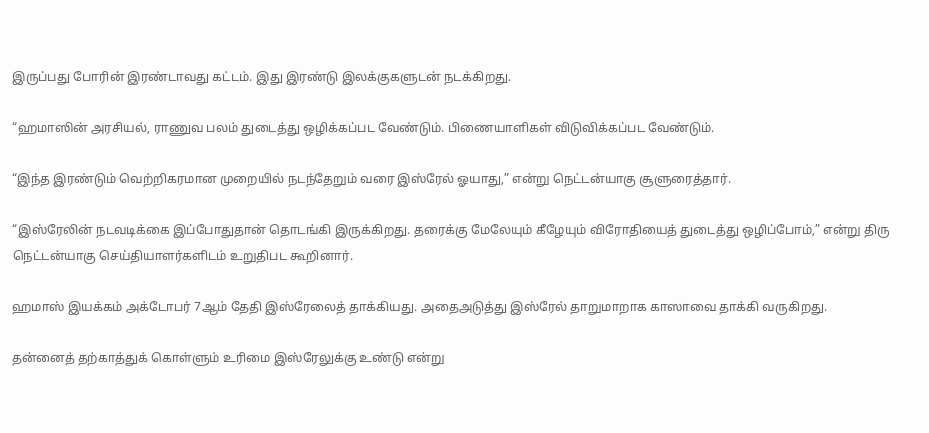இருப்பது போரின் இரண்டாவது கட்டம். இது இரண்டு இலக்குகளுடன் நடக்கிறது.

“ஹமாஸின் அரசியல், ராணுவ பலம் துடைத்து ஒழிக்கப்பட வேண்டும். பிணையாளிகள் விடுவிக்கப்பட வேண்டும்.

“இந்த இரண்டும் வெற்றிகரமான முறையில் நடந்தேறும் வரை இஸ்ரேல் ஓயாது,” என்று நெட்டன்யாகு சூளுரைத்தார்.

“இஸ்ரேலின் நடவடிக்கை இப்போதுதான் தொடங்கி இருக்கிறது. தரைக்கு மேலேயும் கீழேயும் விரோதியைத் துடைத்து ஒழிப்போம்,” என்று திரு நெட்டன்யாகு செய்தியாளர்களிடம் உறுதிபட கூறினார்.

ஹமாஸ் இயக்கம் அக்டோபர் 7ஆம் தேதி இஸ்ரேலைத் தாக்கியது. அதைஅடுத்து இஸ்ரேல் தாறுமாறாக காஸாவை தாக்கி வருகிறது.

தன்னைத் தற்காத்துக் கொள்ளும் உரிமை இஸ்ரேலுக்கு உண்டு என்று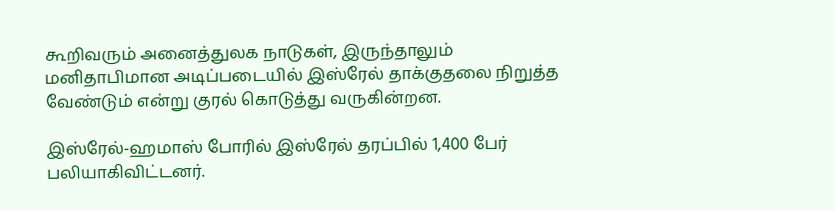கூறிவரும் அனைத்துலக நாடுகள், இருந்தாலும் மனிதாபிமான அடிப்படையில் இஸ்ரேல் தாக்குதலை நிறுத்த வேண்டும் என்று குரல் கொடுத்து வருகின்றன.

இஸ்ரேல்-ஹமாஸ் போரில் இஸ்ரேல் தரப்பில் 1,400 பேர் பலியாகிவிட்டனர்.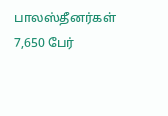பாலஸ்தீனர்கள் 7,650 பேர்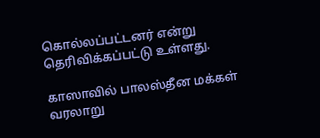கொல்லப்பட்டனர் என்று தெரிவிக்கப்பட்டு உள்ளது.

காஸாவில் பாலஸ்தீன மக்கள் வரலாறு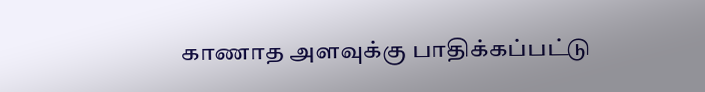காணாத அளவுக்கு பாதிக்கப்பட்டு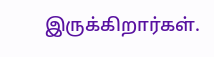இருக்கிறார்கள்.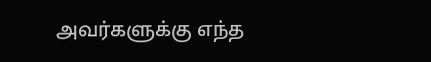அவர்களுக்கு எந்த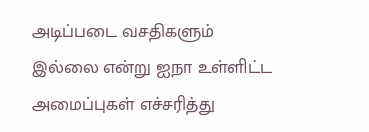அடிப்படை வசதிகளும் இல்லை என்று ஐநா உள்ளிட்ட அமைப்புகள் எச்சரித்து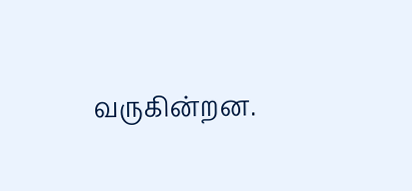வருகின்றன.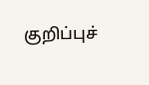குறிப்புச்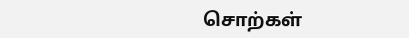சொற்கள்